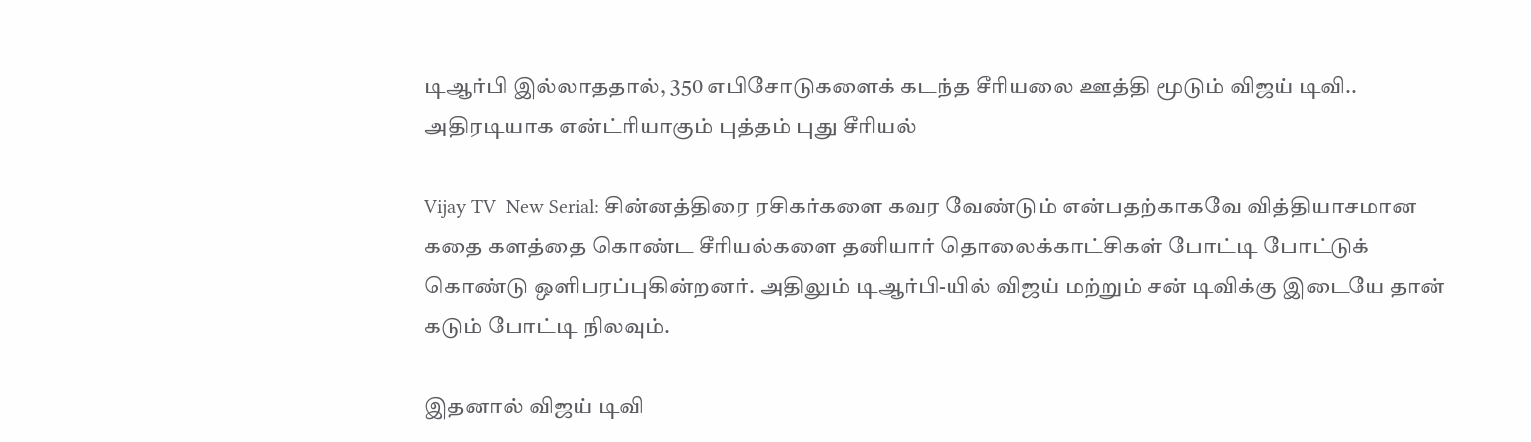டிஆர்பி இல்லாததால், 350 எபிசோடுகளைக் கடந்த சீரியலை ஊத்தி மூடும் விஜய் டிவி.. அதிரடியாக என்ட்ரியாகும் புத்தம் புது சீரியல்

Vijay TV  New Serial: சின்னத்திரை ரசிகர்களை கவர வேண்டும் என்பதற்காகவே வித்தியாசமான கதை களத்தை கொண்ட சீரியல்களை தனியார் தொலைக்காட்சிகள் போட்டி போட்டுக் கொண்டு ஒளிபரப்புகின்றனர். அதிலும் டிஆர்பி-யில் விஜய் மற்றும் சன் டிவிக்கு இடையே தான் கடும் போட்டி நிலவும்.

இதனால் விஜய் டிவி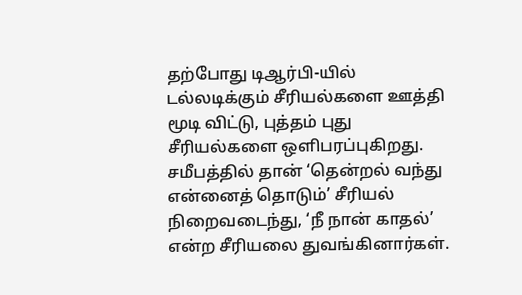தற்போது டிஆர்பி-யில் டல்லடிக்கும் சீரியல்களை ஊத்தி மூடி விட்டு, புத்தம் புது சீரியல்களை ஒளிபரப்புகிறது. சமீபத்தில் தான் ‘தென்றல் வந்து என்னைத் தொடும்’ சீரியல் நிறைவடைந்து, ‘நீ நான் காதல்’ என்ற சீரியலை துவங்கினார்கள்.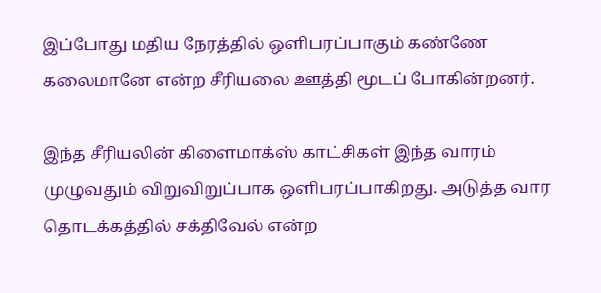இப்போது மதிய நேரத்தில் ஒளிபரப்பாகும் கண்ணே கலைமானே என்ற சீரியலை ஊத்தி மூடப் போகின்றனர்.

இந்த சீரியலின் கிளைமாக்ஸ் காட்சிகள் இந்த வாரம் முழுவதும் விறுவிறுப்பாக ஒளிபரப்பாகிறது. அடுத்த வார தொடக்கத்தில் சக்திவேல் என்ற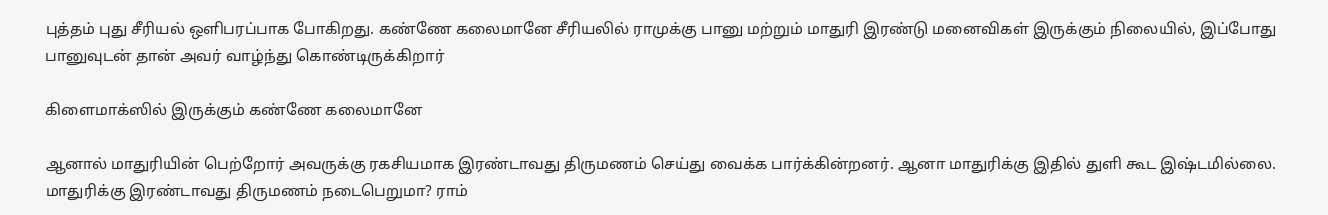புத்தம் புது சீரியல் ஒளிபரப்பாக போகிறது. கண்ணே கலைமானே சீரியலில் ராமுக்கு பானு மற்றும் மாதுரி இரண்டு மனைவிகள் இருக்கும் நிலையில், இப்போது பானுவுடன் தான் அவர் வாழ்ந்து கொண்டிருக்கிறார்

கிளைமாக்ஸில் இருக்கும் கண்ணே கலைமானே

ஆனால் மாதுரியின் பெற்றோர் அவருக்கு ரகசியமாக இரண்டாவது திருமணம் செய்து வைக்க பார்க்கின்றனர். ஆனா மாதுரிக்கு இதில் துளி கூட இஷ்டமில்லை. மாதுரிக்கு இரண்டாவது திருமணம் நடைபெறுமா? ராம்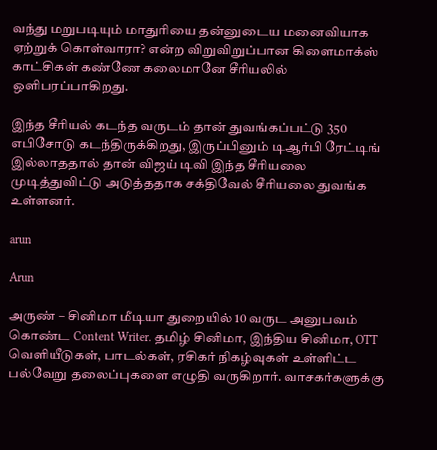வந்து மறுபடியும் மாதுரியை தன்னுடைய மனைவியாக ஏற்றுக் கொள்வாரா? என்ற விறுவிறுப்பான கிளைமாக்ஸ் காட்சிகள் கண்ணே கலைமானே சீரியலில் ஒளிபரப்பாகிறது.

இந்த சீரியல் கடந்த வருடம் தான் துவங்கப்பட்டு 350 எபிசோடு கடந்திருக்கிறது, இருப்பினும் டிஆர்பி ரேட்டிங் இல்லாததால் தான் விஜய் டிவி இந்த சீரியலை முடித்துவிட்டு அடுத்ததாக சக்திவேல் சீரியலை துவங்க உள்ளனர்.

arun

Arun

அருண் – சினிமா மீடியா துறையில் 10 வருட அனுபவம் கொண்ட Content Writer. தமிழ் சினிமா, இந்திய சினிமா, OTT வெளியீடுகள், பாடல்கள், ரசிகர் நிகழ்வுகள் உள்ளிட்ட பல்வேறு தலைப்புகளை எழுதி வருகிறார். வாசகர்களுக்கு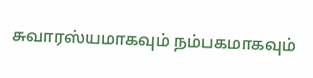சுவாரஸ்யமாகவும் நம்பகமாகவும்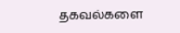தகவல்களை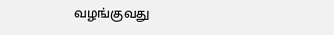வழங்குவது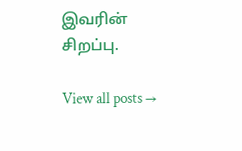இவரின் சிறப்பு.

View all posts →